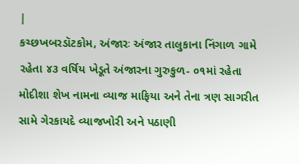|
કચ્છખબરડૉટકોમ, અંજારઃ અંજાર તાલુકાના નિંગાળ ગામે રહેતા ૪૩ વર્ષિય ખેડૂતે અંજારના ગુરુકુળ- ૦૧માં રહેતા મોદીશા શેખ નામના વ્યાજ માફિયા અને તેના ત્રણ સાગરીત સામે ગેરકાયદે વ્યાજખોરી અને પઠાણી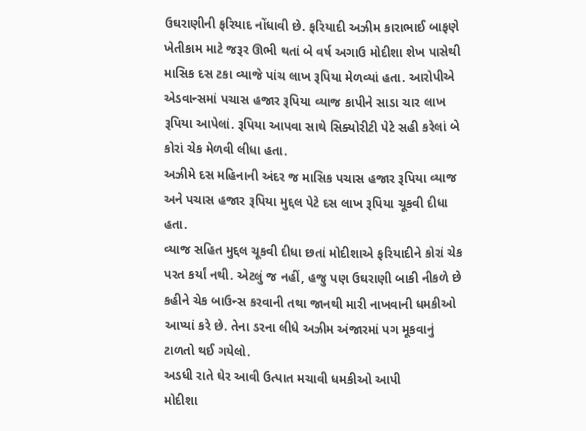ઉઘરાણીની ફરિયાદ નોંધાવી છે. ફરિયાદી અઝીમ કારાભાઈ બાફણે ખેતીકામ માટે જરૂર ઊભી થતાં બે વર્ષ અગાઉ મોદીશા શેખ પાસેથી માસિક દસ ટકા વ્યાજે પાંચ લાખ રૂપિયા મેળવ્યાં હતા. આરોપીએ એડવાન્સમાં પચાસ હજાર રૂપિયા વ્યાજ કાપીને સાડા ચાર લાખ રૂપિયા આપેલાં. રૂપિયા આપવા સાથે સિક્યોરીટી પેટે સહી કરેલાં બે કોરાં ચેક મેળવી લીધા હતા.
અઝીમે દસ મહિનાની અંદર જ માસિક પચાસ હજાર રૂપિયા વ્યાજ અને પચાસ હજાર રૂપિયા મુદ્દલ પેટે દસ લાખ રૂપિયા ચૂકવી દીધા હતા.
વ્યાજ સહિત મુદ્દલ ચૂકવી દીધા છતાં મોદીશાએ ફરિયાદીને કોરાં ચેક પરત કર્યાં નથી. એટલું જ નહીં, હજુ પણ ઉઘરાણી બાકી નીકળે છે કહીને ચેક બાઉન્સ કરવાની તથા જાનથી મારી નાખવાની ધમકીઓ આપ્યાં કરે છે. તેના ડરના લીધે અઝીમ અંજારમાં પગ મૂકવાનું ટાળતો થઈ ગયેલો.
અડધી રાતે ઘેર આવી ઉત્પાત મચાવી ધમકીઓ આપી
મોદીશા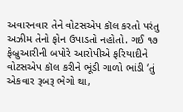અવારનવાર તેને વોટસએપ કૉલ કરતો પરંતુ અઝીમ તેનો ફોન ઉપાડતો નહોતો. ગઈ ૧૭ ફેબ્રુઆરીની બપોરે આરોપીએ ફરિયાદીને વોટસએપ કૉલ કરીને ભૂંડી ગાળો ભાંડી ‘તું એકવાર રૂબરૂ ભેગો થા,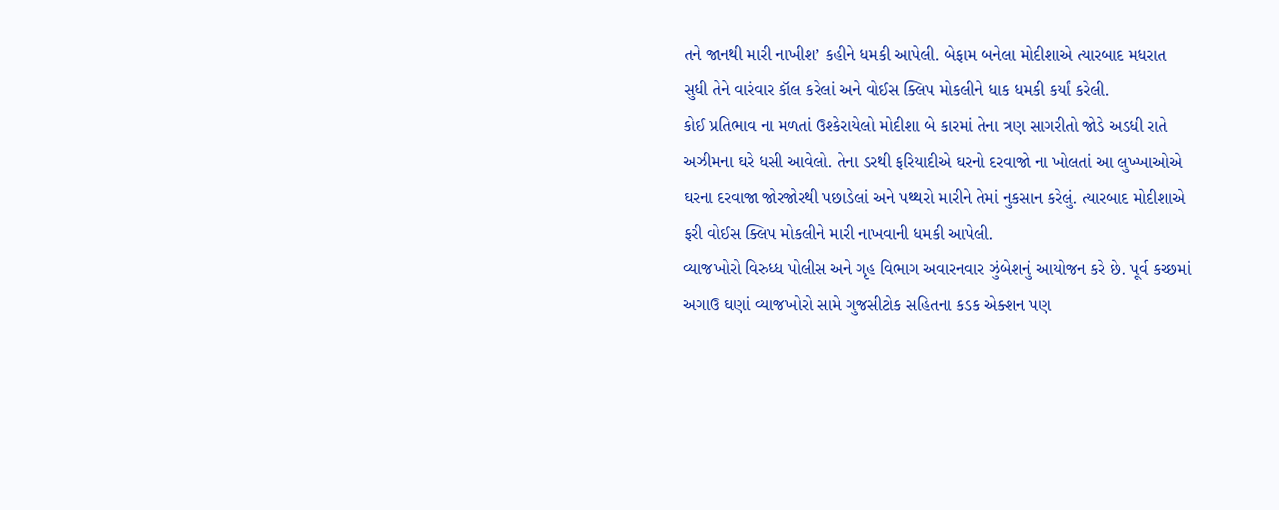તને જાનથી મારી નાખીશ’ કહીને ધમકી આપેલી. બેફામ બનેલા મોદીશાએ ત્યારબાદ મધરાત સુધી તેને વારંવાર કૉલ કરેલાં અને વોઈસ ક્લિપ મોકલીને ધાક ધમકી કર્યાં કરેલી.
કોઈ પ્રતિભાવ ના મળતાં ઉશ્કેરાયેલો મોદીશા બે કારમાં તેના ત્રણ સાગરીતો જોડે અડધી રાતે અઝીમના ઘરે ધસી આવેલો. તેના ડરથી ફરિયાદીએ ઘરનો દરવાજો ના ખોલતાં આ લુખ્ખાઓએ ઘરના દરવાજા જોરજોરથી પછાડેલાં અને પથ્થરો મારીને તેમાં નુકસાન કરેલું. ત્યારબાદ મોદીશાએ ફરી વોઈસ ક્લિપ મોકલીને મારી નાખવાની ધમકી આપેલી.
વ્યાજખોરો વિરુધ્ધ પોલીસ અને ગૃહ વિભાગ અવારનવાર ઝુંબેશનું આયોજન કરે છે. પૂર્વ કચ્છમાં અગાઉ ઘણાં વ્યાજખોરો સામે ગુજસીટોક સહિતના કડક એક્શન પણ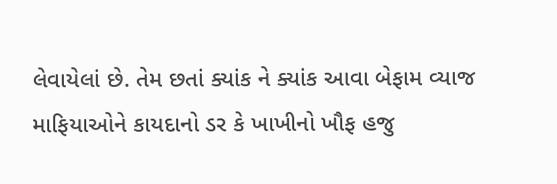લેવાયેલાં છે. તેમ છતાં ક્યાંક ને ક્યાંક આવા બેફામ વ્યાજ માફિયાઓને કાયદાનો ડર કે ખાખીનો ખૌફ હજુ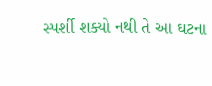સ્પર્શી શક્યો નથી તે આ ઘટના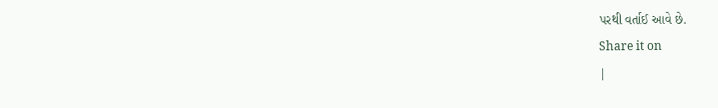પરથી વર્તાઈ આવે છે.
Share it on
|